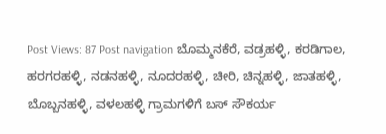Post Views: 87 Post navigation ಬೊಮ್ಮನಕೆರೆ, ವಡ್ರಹಳ್ಳಿ, ಕರಡಿಗಾಲ, ಹರಗರಹಳ್ಳಿ, ನಡನಹಳ್ಳಿ, ನೂದರಹಳ್ಳಿ, ಚೀರಿ, ಚಿನ್ನಹಳ್ಳಿ, ಜಾತಹಳ್ಳಿ, ಬೊಬ್ಬನಹಳ್ಳಿ, ವಳಲಹಳ್ಳಿ ಗ್ರಾಮಗಳಿಗೆ ಬಸ್ ಸೌಕರ್ಯ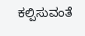ಕಲ್ಪಿಸುವಂತೆ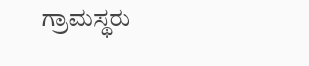ಗ್ರಾಮಸ್ಥರು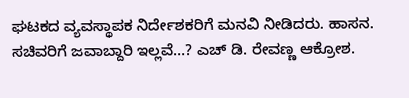ಘಟಕದ ವ್ಯವಸ್ಥಾಪಕ ನಿರ್ದೇಶಕರಿಗೆ ಮನವಿ ನೀಡಿದರು. ಹಾಸನ. ಸಚಿವರಿಗೆ ಜವಾಬ್ದಾರಿ ಇಲ್ಲವೆ…? ಎಚ್ ಡಿ. ರೇವಣ್ಣ ಆಕ್ರೋಶ.